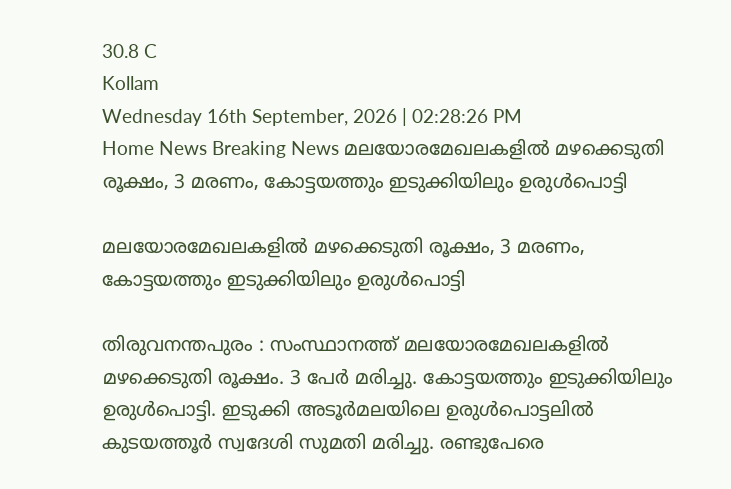30.8 C
Kollam
Wednesday 16th September, 2026 | 02:28:26 PM
Home News Breaking News മലയോരമേഖലകളില്‍ മഴക്കെടുതി രൂക്ഷം, 3 മരണം, കോട്ടയത്തും ഇടുക്കിയിലും ഉരുള്‍പൊട്ടി

മലയോരമേഖലകളില്‍ മഴക്കെടുതി രൂക്ഷം, 3 മരണം, കോട്ടയത്തും ഇടുക്കിയിലും ഉരുള്‍പൊട്ടി

തിരുവനന്തപുരം : സംസ്ഥാനത്ത് മലയോരമേഖലകളില്‍ മഴക്കെടുതി രൂക്ഷം. 3 പേര്‍ മരിച്ചു. കോട്ടയത്തും ഇടുക്കിയിലും ഉരുള്‍പൊട്ടി. ഇടുക്കി അടൂര്‍മലയിലെ ഉരുള്‍പൊട്ടലില്‍ കുടയത്തൂര്‍ സ്വദേശി സുമതി മരിച്ചു. രണ്ടുപേരെ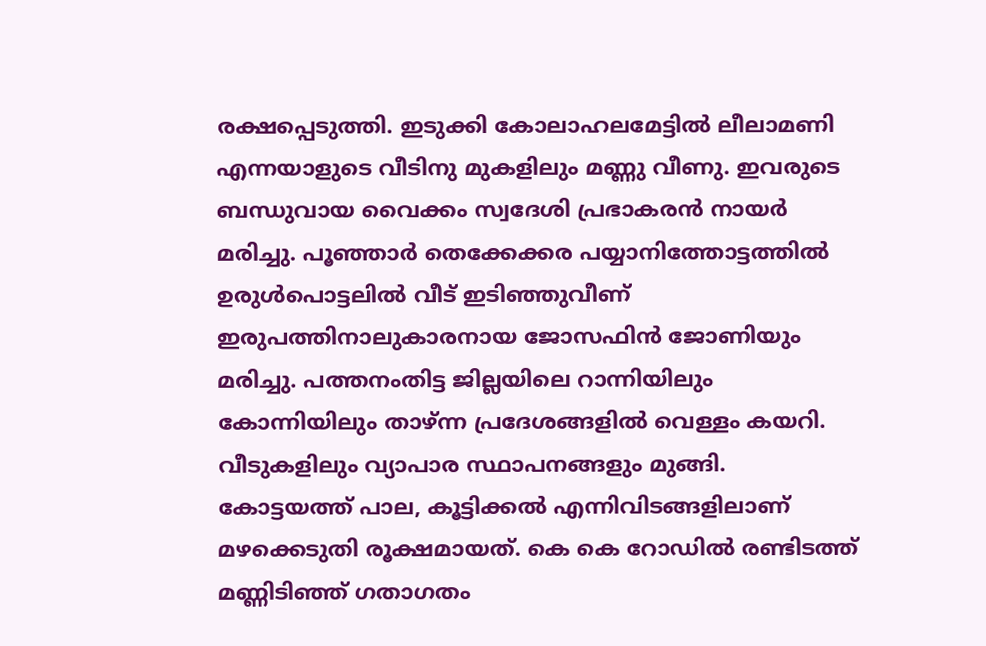രക്ഷപ്പെടുത്തി. ഇടുക്കി കോലാഹലമേട്ടില്‍ ലീലാമണി എന്നയാളുടെ വീടിനു മുകളിലും മണ്ണു വീണു. ഇവരുടെ ബന്ധുവായ വൈക്കം സ്വദേശി പ്രഭാകരന്‍ നായര്‍ മരിച്ചു. പൂഞ്ഞാർ തെക്കേക്കര പയ്യാനിത്തോട്ടത്തിൽ ഉരുൾപൊട്ടലിൽ വീട് ഇടിഞ്ഞുവീണ് ഇരുപത്തിനാലുകാരനായ ജോസഫിന്‍ ജോണിയും മരിച്ചു. പത്തനംതിട്ട ജില്ലയിലെ റാന്നിയിലും കോന്നിയിലും താഴ്ന്ന പ്രദേശങ്ങളില്‍ വെള്ളം കയറി. വീടുകളിലും വ്യാപാര സ്ഥാപനങ്ങളും മുങ്ങി. കോട്ടയത്ത് പാല, കൂട്ടിക്കല്‍ എന്നിവിടങ്ങളിലാണ് മഴക്കെടുതി രൂക്ഷമായത്. കെ കെ റോഡില്‍ രണ്ടിടത്ത് മണ്ണിടിഞ്ഞ് ഗതാഗതം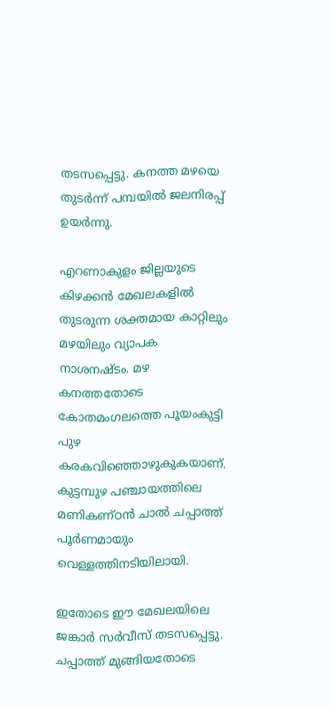തടസപ്പെട്ടു. കനത്ത മഴയെ തുടര്‍ന്ന് പമ്പയില്‍ ജലനിരപ്പ് ഉയര്‍ന്നു.

എറണാകുളം ജില്ലയുടെ കിഴക്കൻ മേഖലകളിൽ തുടരുന്ന ശക്തമായ കാറ്റിലും മഴയിലും വ്യാപക നാശനഷ്‌ടം. മഴ കനത്തതോടെ കോതമംഗലത്തെ പൂയംകുട്ടി പുഴ കരകവിഞ്ഞൊഴുകുകയാണ്. കുട്ടമ്പുഴ പഞ്ചായത്തിലെ മണികണ്ഠൻ ചാൽ ചപ്പാത്ത് പൂർണമായും വെള്ളത്തിനടിയിലായി.

ഇതോടെ ഈ മേഖലയിലെ ജങ്കാർ സർവീസ് തടസപ്പെട്ടു. ചപ്പാത്ത് മുങ്ങിയതോടെ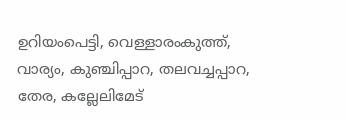ഉറിയംപെട്ടി, വെള്ളാരംകുത്ത്, വാര്യം, കുഞ്ചിപ്പാറ, തലവച്ചപ്പാറ, തേര, കല്ലേലിമേട്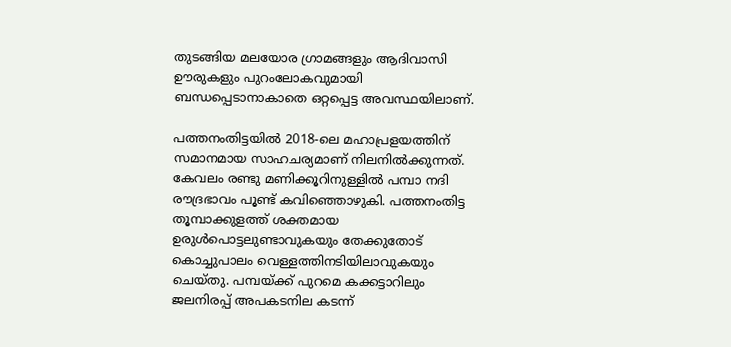തുടങ്ങിയ മലയോര ഗ്രാമങ്ങളും ആദിവാസി ഊരുകളും പുറംലോകവുമായി ബന്ധപ്പെടാനാകാതെ ഒറ്റപ്പെട്ട അവസ്ഥയിലാണ്.

പത്തനംതിട്ടയില്‍ 2018-ലെ മഹാപ്രളയത്തിന് സമാനമായ സാഹചര്യമാണ് നിലനില്‍ക്കുന്നത്. കേവലം രണ്ടു മണിക്കൂറിനുള്ളില്‍ പമ്പാ നദി രൗദ്രഭാവം പൂണ്ട് കവിഞ്ഞൊഴുകി. പത്തനംതിട്ട തൂമ്പാക്കുളത്ത് ശക്തമായ ഉരുള്‍പൊട്ടലുണ്ടാവുകയും തേക്കുതോട് കൊച്ചുപാലം വെള്ളത്തിനടിയിലാവുകയും ചെയ്തു. പമ്പയ്ക്ക് പുറമെ കക്കട്ടാറിലും ജലനിരപ്പ് അപകടനില കടന്ന്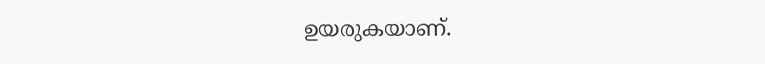ഉയരുകയാണ്.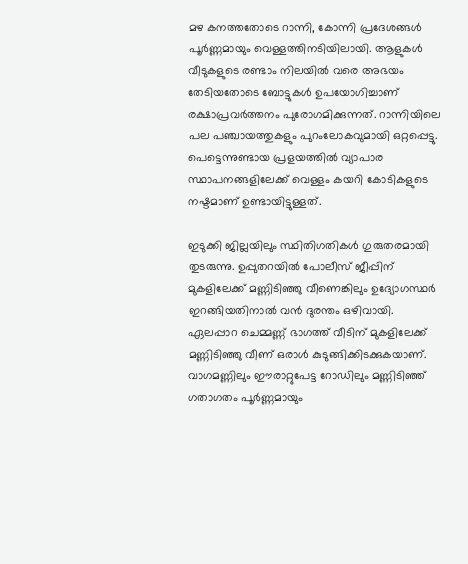മഴ കനത്തതോടെ റാന്നി, കോന്നി പ്രദേശങ്ങള്‍ പൂര്‍ണ്ണമായും വെള്ളത്തിനടിയിലായി. ആളുകള്‍ വീടുകളുടെ രണ്ടാം നിലയില്‍ വരെ അഭയം തേടിയതോടെ ബോട്ടുകള്‍ ഉപയോഗിച്ചാണ് രക്ഷാപ്രവര്‍ത്തനം പുരോഗമിക്കുന്നത്. റാന്നിയിലെ പല പഞ്ചായത്തുകളും പുറംലോകവുമായി ഒറ്റപ്പെട്ടു. പെട്ടെന്നുണ്ടായ പ്രളയത്തില്‍ വ്യാപാര സ്ഥാപനങ്ങളിലേക്ക് വെള്ളം കയറി കോടികളുടെ നഷ്ടമാണ് ഉണ്ടായിട്ടുള്ളത്.

ഇടുക്കി ജില്ലയിലും സ്ഥിതിഗതികള്‍ ഗുരുതരമായി തുടരുന്നു. ഉപ്പുതറയില്‍ പോലീസ് ജീപ്പിന് മുകളിലേക്ക് മണ്ണിടിഞ്ഞു വീണെങ്കിലും ഉദ്യോഗസ്ഥര്‍ ഇറങ്ങിയതിനാല്‍ വന്‍ ദുരന്തം ഒഴിവായി. ഏലപ്പാറ ചെമ്മണ്ണ് ഭാഗത്ത് വീടിന് മുകളിലേക്ക് മണ്ണിടിഞ്ഞു വീണ് ഒരാള്‍ കുടുങ്ങിക്കിടക്കുകയാണ്. വാഗമണ്ണിലും ഈരാറ്റുപേട്ട റോഡിലും മണ്ണിടിഞ്ഞ് ഗതാഗതം പൂര്‍ണ്ണമായും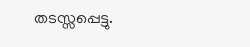തടസ്സപ്പെട്ടു.